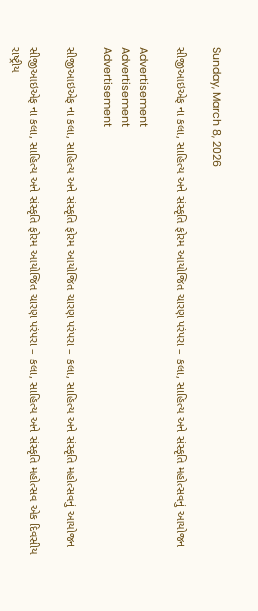Sunday, March 8, 2026

સીજીઆઇએફ ના કલા, સાહિત્ય અને સંસ્કૃતિ ફોરમ આયોજિત ચારણ પરંપરા – કલા, સાહિત્ય અને સંસ્કૃતિ મહોત્સવનું આયોજન

Advertisement
Advertisement
Advertisement

સીજીઆઇએફ ના કલા, સાહિત્ય અને સંસ્કૃતિ ફોરમ આયોજિત ચારણ પરંપરા – કલા, સાહિત્ય અને સંસ્કૃતિ મહોત્સવનું આયોજન

સીજીઆઇએફ ના કલા, સાહિત્ય અને સંસ્કૃતિ ફોરમ આયોજિત ચારણ પરંપરા – કલા, સાહિત્ય અને સંસ્કૃતિ મહોત્સવ એક દિવસીય રાષ્ટ્રીય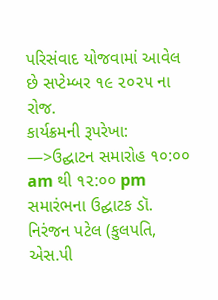પરિસંવાદ યોજવામાં આવેલ છે સપ્ટેમ્બર ૧૯ ૨૦૨૫ ના રોજ.
કાર્યક્રમની રૂપરેખા:
—>ઉદ્ઘાટન સમારોહ ૧૦:૦૦ am થી ૧૨:૦૦ pm
સમારંભના ઉદ્ઘાટક ડૉ. નિરંજન પટેલ (કુલપતિ, એસ.પી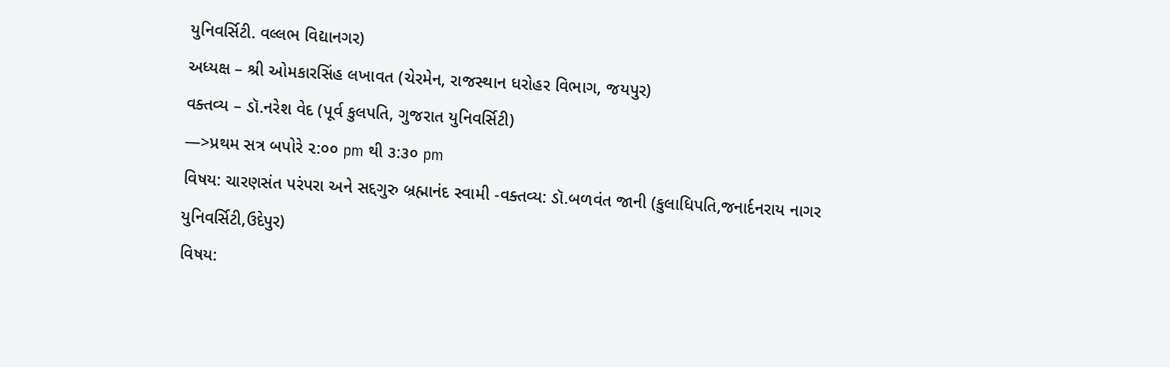યુનિવર્સિટી. વલ્લભ વિદ્યાનગર)
અધ્યક્ષ – શ્રી ઓમકારસિંહ લખાવત (ચેરમેન, રાજસ્થાન ધરોહર વિભાગ, જયપુર)
વક્તવ્ય – ડૉ.નરેશ વેદ (પૂર્વ કુલપતિ, ગુજરાત યુનિવર્સિટી)
—>પ્રથમ સત્ર બપોરે ૨:૦૦ pm થી ૩:૩૦ pm
વિષય: ચારણસંત પરંપરા અને સદ્દગુરુ બ્રહ્માનંદ સ્વામી -વક્તવ્ય: ડૉ.બળવંત જાની (કુલાધિપતિ,જનાર્દનરાય નાગર યુનિવર્સિટી,ઉદેપુર)
વિષય: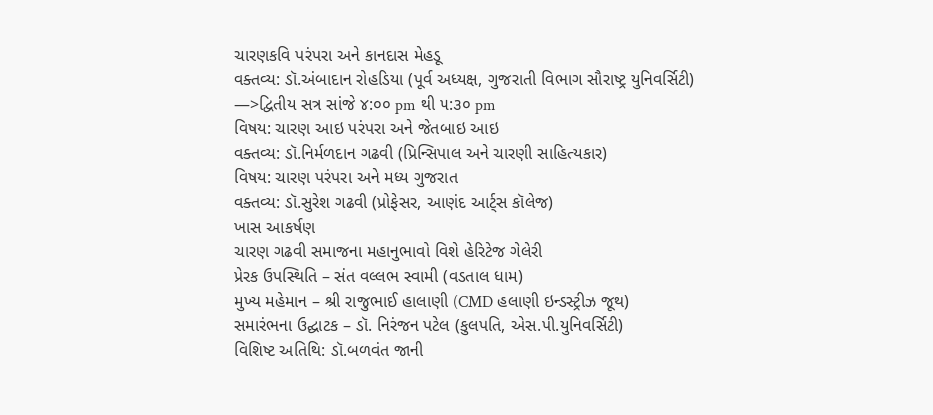ચારણકવિ પરંપરા અને કાનદાસ મેહડૂ
વક્તવ્ય: ડૉ.અંબાદાન રોહડિયા (પૂર્વ અધ્યક્ષ, ગુજરાતી વિભાગ સૌરાષ્ટ્ર યુનિવર્સિટી)
—>દ્વિતીય સત્ર સાંજે ૪:૦૦ pm થી ૫:૩૦ pm
વિષય: ચારણ આઇ પરંપરા અને જેતબાઇ આઇ
વક્તવ્ય: ડૉ.નિર્મળદાન ગઢવી (પ્રિન્સિપાલ અને ચારણી સાહિત્યકાર)
વિષય: ચારણ પરંપરા અને મધ્ય ગુજરાત
વક્તવ્ય: ડૉ.સુરેશ ગઢવી (પ્રોફેસર, આણંદ આર્ટ્સ કૉલેજ)
ખાસ આકર્ષણ
ચારણ ગઢવી સમાજના મહાનુભાવો વિશે હેરિટેજ ગેલેરી
પ્રેરક ઉપસ્થિતિ – સંત વલ્લભ સ્વામી (વડતાલ ધામ)
મુખ્ય મહેમાન – શ્રી રાજુભાઈ હાલાણી (CMD હલાણી ઇન્ડસ્ટ્રીઝ જૂથ)
સમારંભના ઉદ્ઘાટક – ડૉ. નિરંજન પટેલ (કુલપતિ, એસ.પી.યુનિવર્સિટી)
વિશિષ્ટ અતિથિ: ડૉ.બળવંત જાની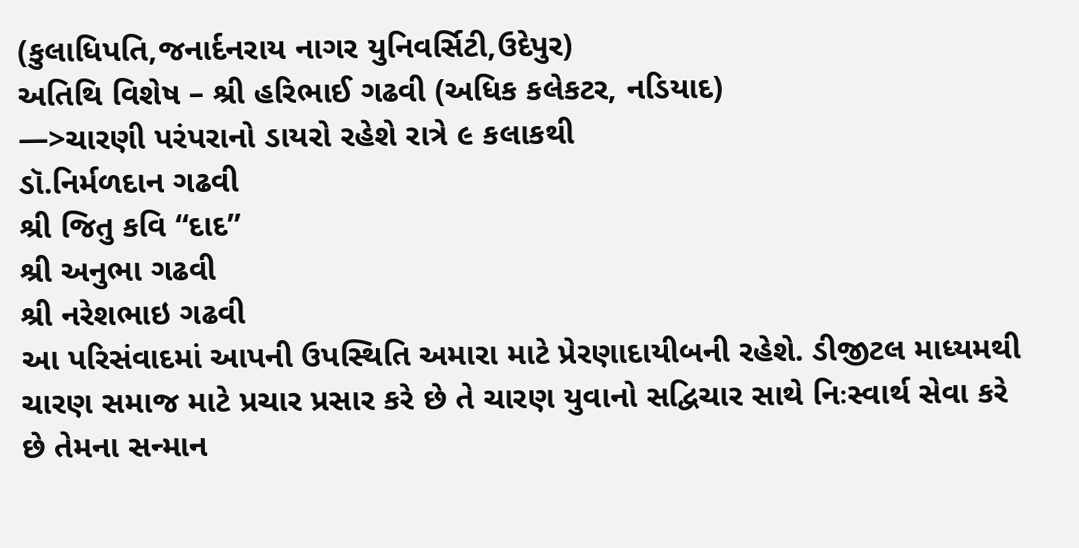(કુલાધિપતિ,જનાર્દનરાય નાગર યુનિવર્સિટી,ઉદેપુર)
અતિથિ વિશેષ – શ્રી હરિભાઈ ગઢવી (અધિક કલેકટર, નડિયાદ)
—>ચારણી પરંપરાનો ડાયરો રહેશે રાત્રે ૯ કલાકથી
ડૉ.નિર્મળદાન ગઢવી
શ્રી જિતુ કવિ “દાદ”
શ્રી અનુભા ગઢવી
શ્રી નરેશભાઇ ગઢવી
આ પરિસંવાદમાં આપની ઉપસ્થિતિ અમારા માટે પ્રેરણાદાયીબની રહેશે. ડીજીટલ માધ્યમથી ચારણ સમાજ માટે પ્રચાર પ્રસાર કરે છે તે ચારણ યુવાનો સદ્વિચાર સાથે નિઃસ્વાર્થ સેવા કરે છે તેમના સન્માન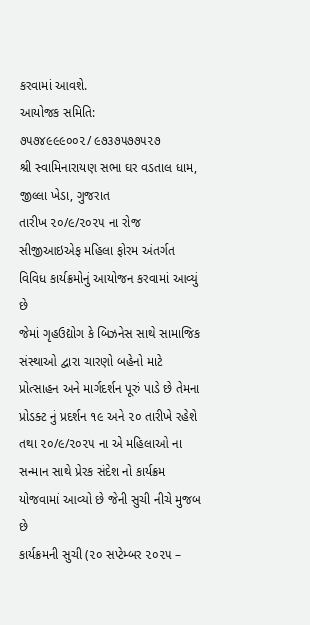કરવામાં આવશે.
આયોજક સમિતિ:
૭૫૭૪૯૯૯૦૦૨/ ૯૭૩૭૫૭૭૫૨૭
શ્રી સ્વામિનારાયણ સભા ઘર વડતાલ ધામ, જીલ્લા ખેડા, ગુજરાત
તારીખ ૨૦/૯/૨૦૨૫ ના રોજ સીજીઆઇએફ મહિલા ફોરમ અંતર્ગત વિવિધ કાર્યક્રમોનું આયોજન કરવામાં આવ્યું છે
જેમાં ગૃહઉદ્યોગ કે બિઝનેસ સાથે સામાજિક સંસ્થાઓ દ્વારા ચારણો બહેનો માટે પ્રોત્સાહન અને માર્ગદર્શન પૂરું પાડે છે તેમના પ્રોડક્ટ નું પ્રદર્શન ૧૯ અને ૨૦ તારીખે રહેશે તથા ૨૦/૯/૨૦૨૫ ના એ મહિલાઓ ના સન્માન સાથે પ્રેરક સંદેશ નો કાર્યક્રમ યોજવામાં આવ્યો છે જેની સુચી નીચે મુજબ છે
કાર્યક્રમની સુચી (૨૦ સપ્ટેમ્બર ૨૦૨૫ –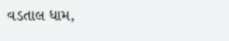વડતાલ ધામ,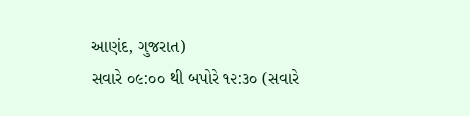આણંદ, ગુજરાત)
સવારે ૦૯:૦૦ થી બપોરે ૧૨:૩૦ (સવારે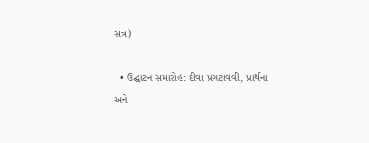સત્ર)

  • ઉદ્ઘાટન સમારોહ: દીવા પ્રગટાવવી, પ્રાર્થના અને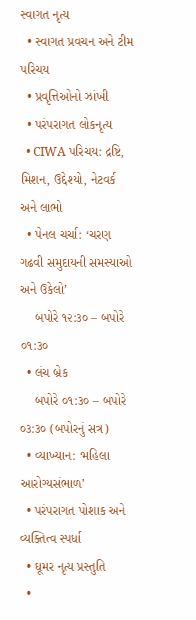સ્વાગત નૃત્ય
  • સ્વાગત પ્રવચન અને ટીમ પરિચય
  • પ્રવૃત્તિઓનો ઝાંખી
  • પરંપરાગત લોકનૃત્ય
  • CIWA પરિચય: દ્રષ્ટિ, મિશન, ઉદ્દેશ્યો, નેટવર્ક અને લાભો
  • પેનલ ચર્ચા: ‘ચરણ ગઢવી સમુદાયની સમસ્યાઓ અને ઉકેલો’
    બપોરે ૧૨:૩૦ – બપોરે ૦૧:૩૦
  • લંચ બ્રેક
    બપોરે ૦૧:૩૦ – બપોરે ૦૩:૩૦ (બપોરનું સત્ર)
  • વ્યાખ્યાન: ‘મહિલા આરોગ્યસંભાળ’
  • પરંપરાગત પોશાક અને વ્યક્તિત્વ સ્પર્ધા
  • ઘૂમર નૃત્ય પ્રસ્તુતિ
  •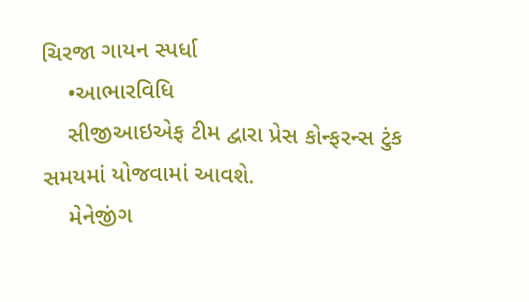ચિરજા ગાયન સ્પર્ધા
    •આભારવિધિ
    સીજીઆઇએફ ટીમ દ્વારા પ્રેસ કોન્ફરન્સ ટુંક સમયમાં યોજવામાં આવશે.
    મેનેજીંગ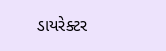ડાયરેક્ટર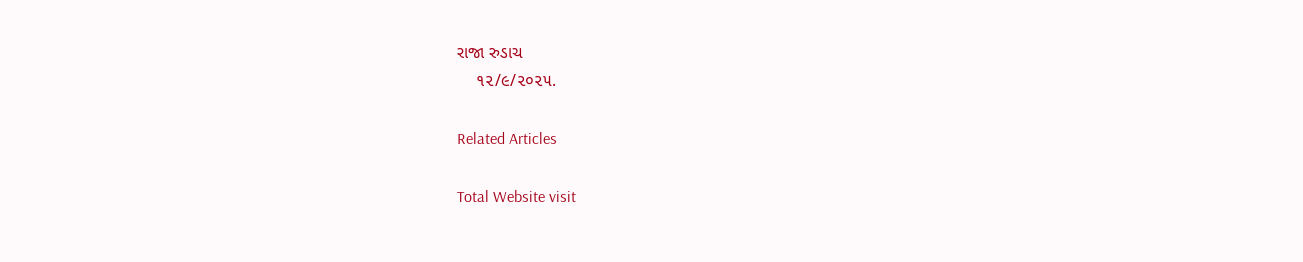રાજા રુડાચ
    ૧૨/૯/૨૦૨૫.

Related Articles

Total Website visit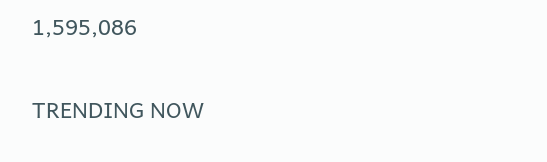1,595,086

TRENDING NOW